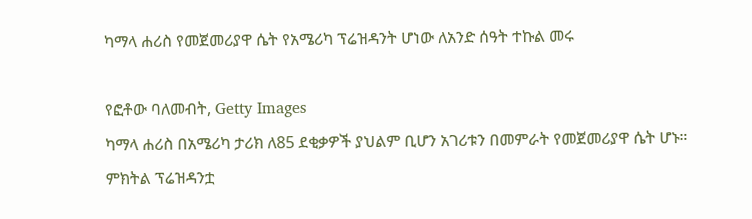ካማላ ሐሪስ የመጀመሪያዋ ሴት የአሜሪካ ፕሬዝዳንት ሆነው ለአንድ ሰዓት ተኩል መሩ

የፎቶው ባለመብት, Getty Images
ካማላ ሐሪስ በአሜሪካ ታሪክ ለ85 ደቂቃዎች ያህልም ቢሆን አገሪቱን በመምራት የመጀመሪያዋ ሴት ሆኑ።
ምክትል ፕሬዝዳንቷ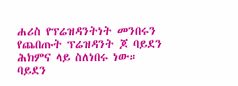ሐሪስ የፕሬዝዳንትነት መንበሩን የጨበጡት ፕሬዝዳንት ጆ ባይደን ሕክምና ላይ ስለነበሩ ነው።
ባይደን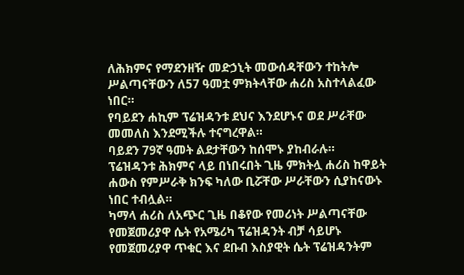ለሕክምና የማደንዘዥ መድኃኒት መውሰዳቸውን ተከትሎ ሥልጣናቸውን ለ57 ዓመቷ ምክትላቸው ሐሪስ አስተላልፈው ነበር።
የባይደን ሐኪም ፕሬዝዳንቱ ደህና እንደሆኑና ወደ ሥራቸው መመለስ እንደሚችሉ ተናግረዋል።
ባይደን 79ኛ ዓመት ልደታቸውን ከሰሞኑ ያከብራሉ።
ፕሬዝዳንቱ ሕክምና ላይ በነበሩበት ጊዜ ምክትሏ ሐሪስ ከዋይት ሐውስ የምሥራቅ ክንፍ ካለው ቢሯቸው ሥራቸውን ሲያከናውኑ ነበር ተብሏል።
ካማላ ሐሪስ ለአጭር ጊዜ በቆየው የመሪነት ሥልጣናቸው የመጀመሪያዋ ሴት የአሜሪካ ፕሬዝዳንት ብቻ ሳይሆኑ የመጀመሪያዋ ጥቁር እና ደቡብ እስያዊት ሴት ፕሬዝዳንትም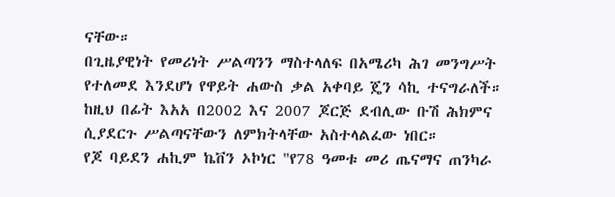ናቸው።
በጊዜያዊነት የመሪነት ሥልጣንን ማስተላለፍ በአሜሪካ ሕገ መንግሥት የተለመደ እንደሆነ የዋይት ሐውስ ቃል አቀባይ ጄን ሳኪ ተናግራለች።
ከዚህ በፊት እአአ በ2002 እና 2007 ጆርጅ ደብሊው ቡሽ ሕክምና ሲያደርጉ ሥልጣናቸውን ለምክትላቸው አስተላልፈው ነበር።
የጆ ባይደን ሐኪም ኬቨን ኦኮነር "የ78 ዓመቱ መሪ ጤናማና ጠንካራ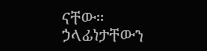ናቸው። ኃላፊነታቸውን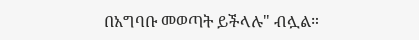በአግባቡ መወጣት ይችላሉ" ብሏል።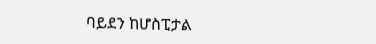ባይደን ከሆስፒታል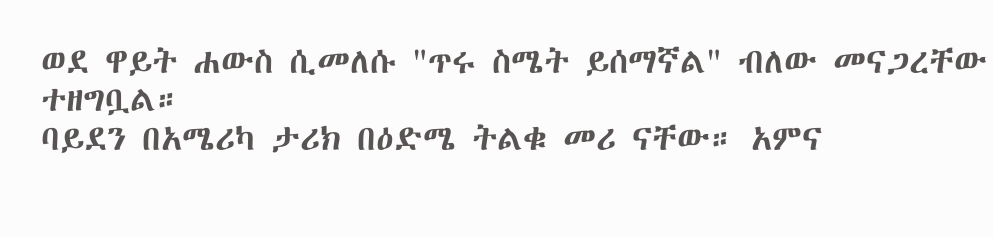ወደ ዋይት ሐውስ ሲመለሱ "ጥሩ ስሜት ይሰማኛል" ብለው መናጋረቸው ተዘግቧል።
ባይደን በአሜሪካ ታሪክ በዕድሜ ትልቁ መሪ ናቸው። አምና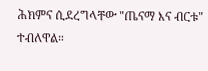ሕክምና ሲደረግላቸው "ጤናማ እና ብርቱ" ተብለዋል።